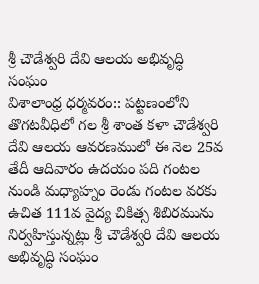శ్రీ చౌడేశ్వరి దేవి ఆలయ అభివృద్ధి సంఘం
విశాలాంధ్ర ధర్మవరం:: పట్టణంలోని తొగటవీధిలో గల శ్రీ శాంత కళా చౌడేశ్వరి దేవి ఆలయ ఆవరణములో ఈ నెల 25వ తేదీ ఆదివారం ఉదయం పది గంటల నుండి మధ్యాహ్నం రెండు గంటల వరకు ఉచిత 111వ వైద్య చికిత్స శిబిరమును నిర్వహిస్తున్నట్లు శ్రీ చౌడేశ్వరి దేవి ఆలయ అభివృద్ధి సంఘం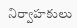నిర్వాహకులు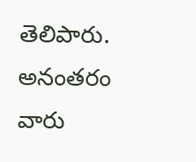తెలిపారు. అనంతరం వారు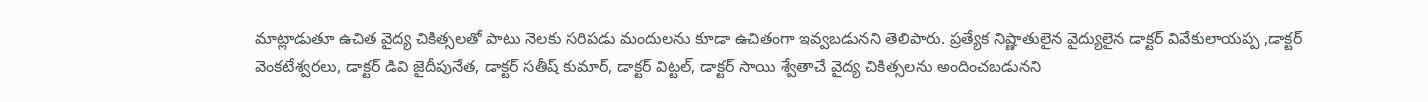మాట్లాడుతూ ఉచిత వైద్య చికిత్సలతో పాటు నెలకు సరిపడు మందులను కూడా ఉచితంగా ఇవ్వబడునని తెలిపారు. ప్రత్యేక నిష్ణాతులైన వైద్యులైన డాక్టర్ వివేకులాయప్ప ,డాక్టర్ వెంకటేశ్వరలు, డాక్టర్ డివి జైదీపునేత, డాక్టర్ సతీష్ కుమార్, డాక్టర్ విట్టల్, డాక్టర్ సాయి శ్వేతాచే వైద్య చికిత్సలను అందించబడునని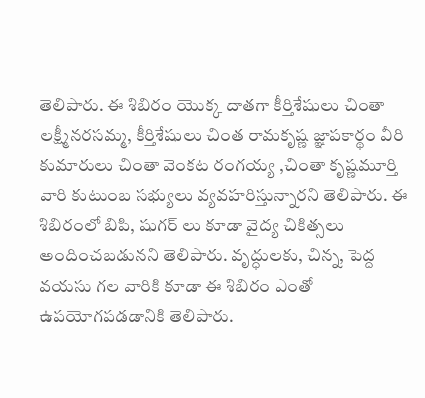తెలిపారు. ఈ శిబిరం యొక్క దాతగా కీర్తిశేషులు చింతా లక్ష్మీనరసమ్మ, కీర్తిశేషులు చింత రామకృష్ణ జ్ఞాపకార్థం వీరి కుమారులు చింతా వెంకట రంగయ్య ,చింతా కృష్ణమూర్తి వారి కుటుంబ సభ్యులు వ్యవహరిస్తున్నారని తెలిపారు. ఈ శిబిరంలో బిపి, షుగర్ లు కూడా వైద్య చికిత్సలు అందించబడునని తెలిపారు. వృద్ధులకు, చిన్న, పెద్ద వయసు గల వారికి కూడా ఈ శిబిరం ఎంతో ఉపయోగపడడానికి తెలిపారు.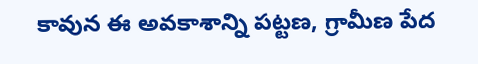కావున ఈ అవకాశాన్ని పట్టణ, గ్రామీణ పేద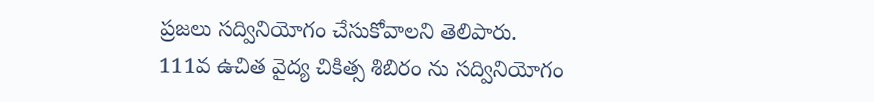ప్రజలు సద్వినియోగం చేసుకోవాలని తెలిపారు.
111వ ఉచిత వైద్య చికిత్స శిబిరం ను సద్వినియోగం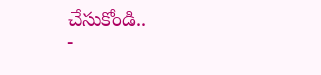చేసుకోండి..
-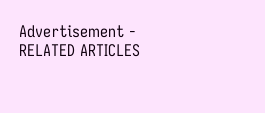Advertisement -
RELATED ARTICLES